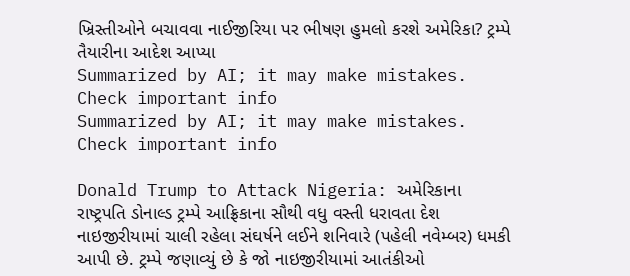ખ્રિસ્તીઓને બચાવવા નાઈજીરિયા પર ભીષણ હુમલો કરશે અમેરિકા? ટ્રમ્પે તૈયારીના આદેશ આપ્યા
Summarized by AI; it may make mistakes. Check important info
Summarized by AI; it may make mistakes. Check important info

Donald Trump to Attack Nigeria: અમેરિકાના રાષ્ટ્રપતિ ડોનાલ્ડ ટ્રમ્પે આફ્રિકાના સૌથી વધુ વસ્તી ધરાવતા દેશ નાઇજીરીયામાં ચાલી રહેલા સંઘર્ષને લઈને શનિવારે (પહેલી નવેમ્બર) ધમકી આપી છે. ટ્રમ્પે જણાવ્યું છે કે જો નાઇજીરીયામાં આતંકીઓ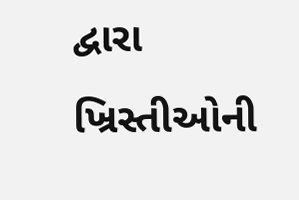દ્વારા ખ્રિસ્તીઓની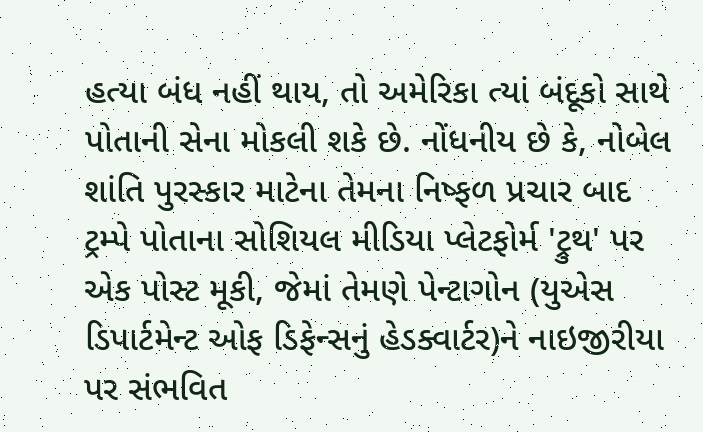હત્યા બંધ નહીં થાય, તો અમેરિકા ત્યાં બંદૂકો સાથે પોતાની સેના મોકલી શકે છે. નોંધનીય છે કે, નોબેલ શાંતિ પુરસ્કાર માટેના તેમના નિષ્ફળ પ્રચાર બાદ ટ્રમ્પે પોતાના સોશિયલ મીડિયા પ્લેટફોર્મ 'ટ્રુથ' પર એક પોસ્ટ મૂકી, જેમાં તેમણે પેન્ટાગોન (યુએસ ડિપાર્ટમેન્ટ ઓફ ડિફેન્સનું હેડક્વાર્ટર)ને નાઇજીરીયા પર સંભવિત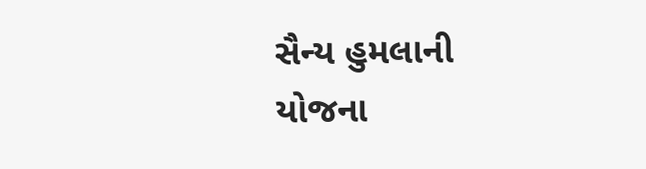સૈન્ય હુમલાની યોજના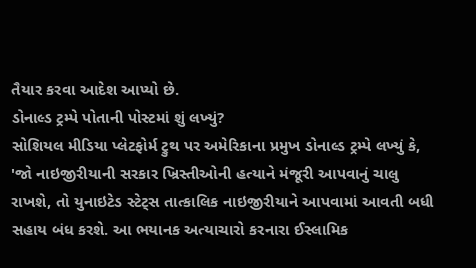તૈયાર કરવા આદેશ આપ્યો છે.
ડોનાલ્ડ ટ્રમ્પે પોતાની પોસ્ટમાં શું લખ્યું?
સોશિયલ મીડિયા પ્લેટફોર્મ ટ્રુથ પર અમેરિકાના પ્રમુખ ડોનાલ્ડ ટ્રમ્પે લખ્યું કે, 'જો નાઇજીરીયાની સરકાર ખ્રિસ્તીઓની હત્યાને મંજૂરી આપવાનું ચાલુ રાખશે, તો યુનાઇટેડ સ્ટેટ્સ તાત્કાલિક નાઇજીરીયાને આપવામાં આવતી બધી સહાય બંધ કરશે. આ ભયાનક અત્યાચારો કરનારા ઈસ્લામિક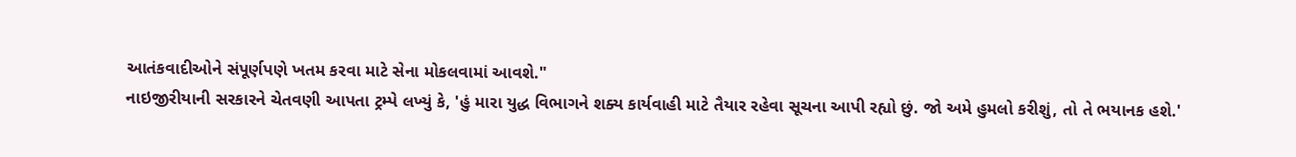આતંકવાદીઓને સંપૂર્ણપણે ખતમ કરવા માટે સેના મોકલવામાં આવશે."
નાઇજીરીયાની સરકારને ચેતવણી આપતા ટ્રમ્પે લખ્યું કે, 'હું મારા યુદ્ધ વિભાગને શક્ય કાર્યવાહી માટે તૈયાર રહેવા સૂચના આપી રહ્યો છું. જો અમે હુમલો કરીશું, તો તે ભયાનક હશે.'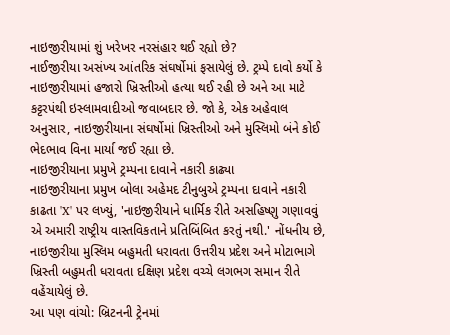નાઇજીરીયામાં શું ખરેખર નરસંહાર થઈ રહ્યો છે?
નાઈજીરીયા અસંખ્ય આંતરિક સંઘર્ષોમાં ફસાયેલું છે. ટ્રમ્પે દાવો કર્યો કે નાઇજીરીયામાં હજારો ખ્રિસ્તીઓ હત્યા થઈ રહી છે અને આ માટે કટ્ટરપંથી ઇસ્લામવાદીઓ જવાબદાર છે. જો કે, એક અહેવાલ અનુસાર, નાઇજીરીયાના સંઘર્ષોમાં ખ્રિસ્તીઓ અને મુસ્લિમો બંને કોઈ ભેદભાવ વિના માર્યા જઈ રહ્યા છે.
નાઇજીરીયાના પ્રમુખે ટ્રમ્પના દાવાને નકારી કાઢ્યા
નાઇજીરીયાના પ્રમુખ બોલા અહેમદ ટીનુબુએ ટ્રમ્પના દાવાને નકારી કાઢતા 'X' પર લખ્યું, 'નાઇજીરીયાને ધાર્મિક રીતે અસહિષ્ણુ ગણાવવું એ અમારી રાષ્ટ્રીય વાસ્તવિકતાને પ્રતિબિંબિત કરતું નથી.' નોંધનીય છે, નાઇજીરીયા મુસ્લિમ બહુમતી ધરાવતા ઉત્તરીય પ્રદેશ અને મોટાભાગે ખ્રિસ્તી બહુમતી ધરાવતા દક્ષિણ પ્રદેશ વચ્ચે લગભગ સમાન રીતે વહેંચાયેલું છે.
આ પણ વાંચો: બ્રિટનની ટ્રેનમાં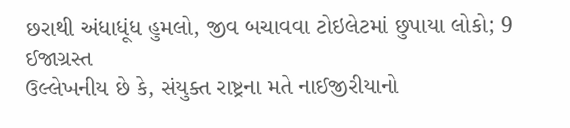છરાથી અંધાધૂંધ હુમલો, જીવ બચાવવા ટોઇલેટમાં છુપાયા લોકો; 9 ઈજાગ્રસ્ત
ઉલ્લેખનીય છે કે, સંયુક્ત રાષ્ટ્રના મતે નાઈજીરીયાનો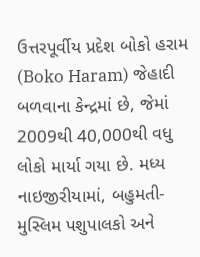ઉત્તરપૂર્વીય પ્રદેશ બોકો હરામ (Boko Haram) જેહાદી બળવાના કેન્દ્રમાં છે, જેમાં 2009થી 40,000થી વધુ લોકો માર્યા ગયા છે. મધ્ય નાઇજીરીયામાં, બહુમતી-મુસ્લિમ પશુપાલકો અને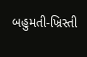બહુમતી-ખ્રિસ્તી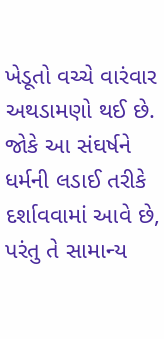ખેડૂતો વચ્ચે વારંવાર અથડામણો થઈ છે. જોકે આ સંઘર્ષને ધર્મની લડાઈ તરીકે દર્શાવવામાં આવે છે, પરંતુ તે સામાન્ય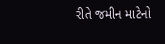રીતે જમીન માટેનો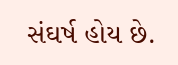સંઘર્ષ હોય છે.